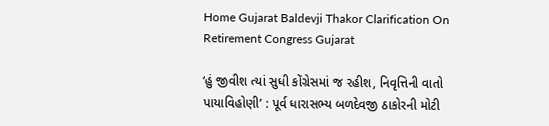Home Gujarat Baldevji Thakor Clarification On Retirement Congress Gujarat

‘હું જીવીશ ત્યાં સુધી કોંગ્રેસમાં જ રહીશ, નિવૃત્તિની વાતો પાયાવિહોણી’ : પૂર્વ ધારાસભ્ય બળદેવજી ઠાકોરની મોટી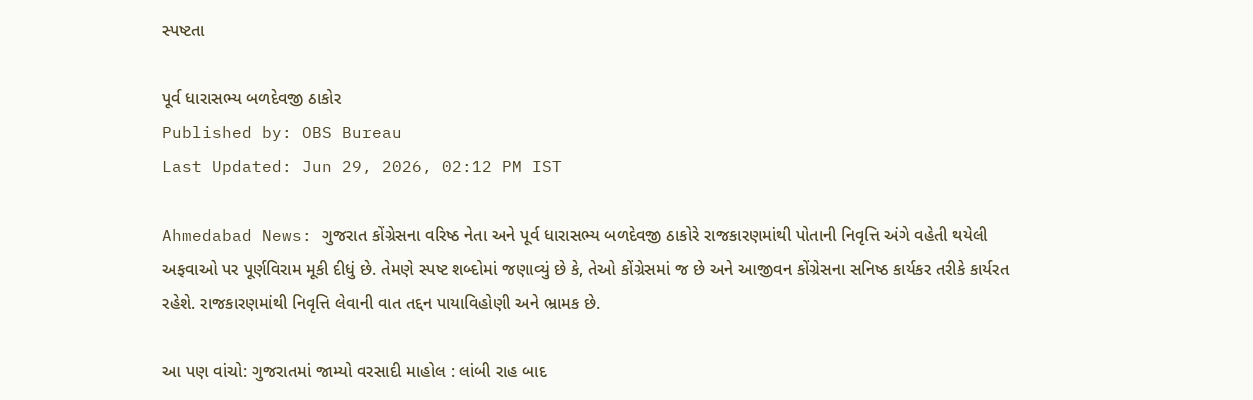સ્પષ્ટતા

પૂર્વ ધારાસભ્ય બળદેવજી ઠાકોર
Published by: OBS Bureau
Last Updated: Jun 29, 2026, 02:12 PM IST

Ahmedabad News: ગુજરાત કોંગ્રેસના વરિષ્ઠ નેતા અને પૂર્વ ધારાસભ્ય બળદેવજી ઠાકોરે રાજકારણમાંથી પોતાની નિવૃત્તિ અંગે વહેતી થયેલી અફવાઓ પર પૂર્ણવિરામ મૂકી દીધું છે. તેમણે સ્પષ્ટ શબ્દોમાં જણાવ્યું છે કે, તેઓ કોંગ્રેસમાં જ છે અને આજીવન કોંગ્રેસના સનિષ્ઠ કાર્યકર તરીકે કાર્યરત રહેશે. રાજકારણમાંથી નિવૃત્તિ લેવાની વાત તદ્દન પાયાવિહોણી અને ભ્રામક છે.

આ પણ વાંચો: ગુજરાતમાં જામ્યો વરસાદી માહોલ : લાંબી રાહ બાદ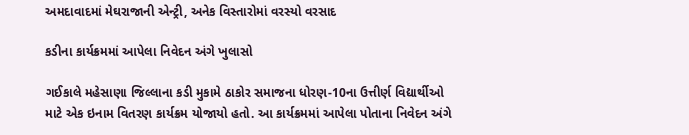અમદાવાદમાં મેઘરાજાની એન્ટ્રી, અનેક વિસ્તારોમાં વરસ્યો વરસાદ

કડીના કાર્યક્રમમાં આપેલા નિવેદન અંગે ખુલાસો

ગઈકાલે મહેસાણા જિલ્લાના કડી મુકામે ઠાકોર સમાજના ધોરણ-10ના ઉત્તીર્ણ વિદ્યાર્થીઓ માટે એક ઇનામ વિતરણ કાર્યક્રમ યોજાયો હતો. આ કાર્યક્રમમાં આપેલા પોતાના નિવેદન અંગે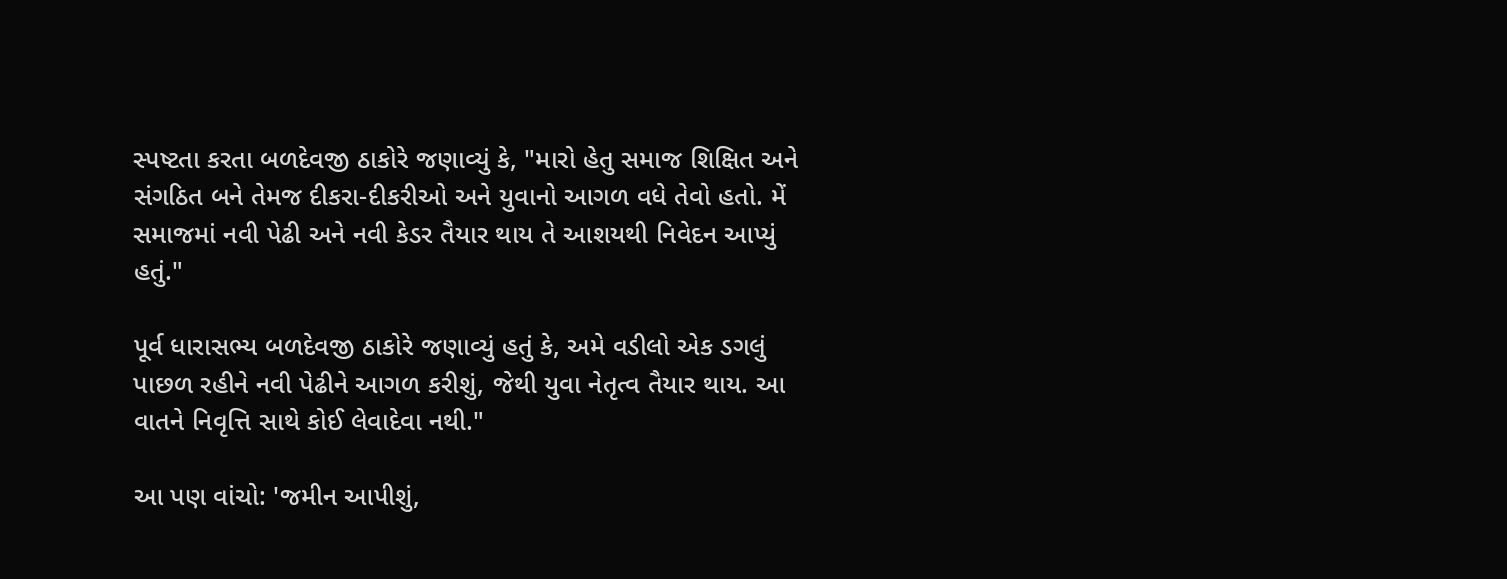સ્પષ્ટતા કરતા બળદેવજી ઠાકોરે જણાવ્યું કે, "મારો હેતુ સમાજ શિક્ષિત અને સંગઠિત બને તેમજ દીકરા-દીકરીઓ અને યુવાનો આગળ વધે તેવો હતો. મેં સમાજમાં નવી પેઢી અને નવી કેડર તૈયાર થાય તે આશયથી નિવેદન આપ્યું હતું."

પૂર્વ ધારાસભ્ય બળદેવજી ઠાકોરે જણાવ્યું હતું કે, અમે વડીલો એક ડગલું પાછળ રહીને નવી પેઢીને આગળ કરીશું, જેથી યુવા નેતૃત્વ તૈયાર થાય. આ વાતને નિવૃત્તિ સાથે કોઈ લેવાદેવા નથી."

આ પણ વાંચો: 'જમીન આપીશું,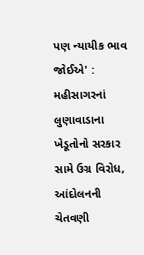પણ ન્યાયીક ભાવ જોઈએ' : મહીસાગરનાં લુણાવાડાના ખેડૂતોનો સરકાર સામે ઉગ્ર વિરોધ, આંદોલનની ચેતવણી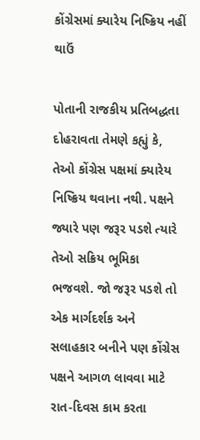કોંગ્રેસમાં ક્યારેય નિષ્ક્રિય નહીં થાઉં

પોતાની રાજકીય પ્રતિબદ્ધતા દોહરાવતા તેમણે કહ્યું કે, તેઓ કોંગ્રેસ પક્ષમાં ક્યારેય નિષ્ક્રિય થવાના નથી. પક્ષને જ્યારે પણ જરૂર પડશે ત્યારે તેઓ સક્રિય ભૂમિકા ભજવશે. જો જરૂર પડશે તો એક માર્ગદર્શક અને સલાહકાર બનીને પણ કોંગ્રેસ પક્ષને આગળ લાવવા માટે રાત-દિવસ કામ કરતા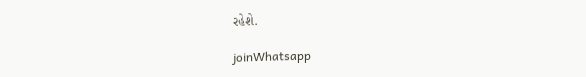રહેશે.

joinWhatsapp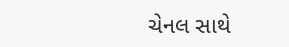ચેનલ સાથે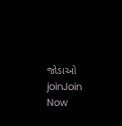જોડાઓ
joinJoin Now